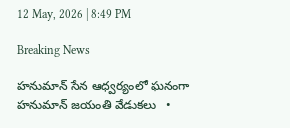12 May, 2026 | 8:49 PM

Breaking News

హనుమాన్ సేన ఆధ్వర్యంలో ఘనంగా హనుమాన్ జయంతి వేడుకలు   •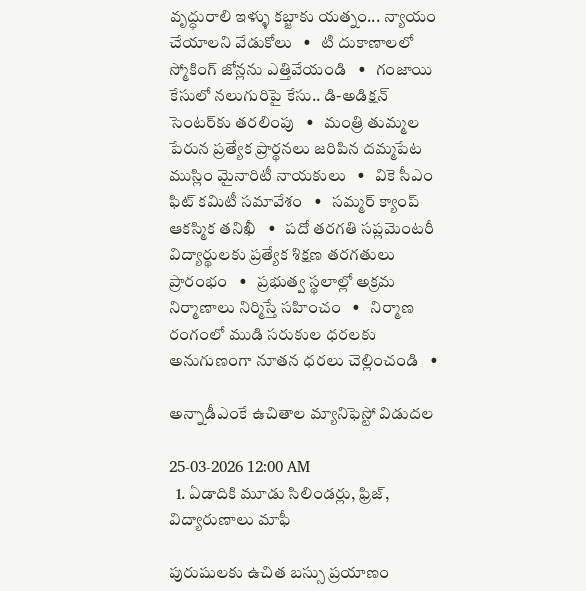వృద్ధురాలి ఇళ్ళు కబ్జాకు యత్నం... న్యాయం చేయాలని వేడుకోలు   •   టి దుకాణాలలో స్మోకింగ్ జోన్లను ఎత్తివేయండి   •   గంజాయి కేసులో నలుగురిపై కేసు.. డి-అడిక్షన్ సెంటర్‌కు తరలింపు   •   మంత్రి తుమ్మల పేరున ప్రత్యేక ప్రార్థనలు జరిపిన దమ్మపేట ముస్లిం మైనారిటీ నాయకులు   •   వికె సీఎం ఫిట్ కమిటీ సమావేశం   •   సమ్మర్ క్యాంప్ ఆకస్మిక తనిఖీ   •   పదో తరగతి సప్లమెంటరీ విద్యార్థులకు ప్రత్యేక శిక్షణ తరగతులు ప్రారంభం   •   ప్రభుత్వ స్థలాల్లో అక్రమ నిర్మాణాలు నిర్మిస్తే సహించం   •   నిర్మాణ రంగంలో ముడి సరుకుల ధరలకు అనుగుణంగా నూతన ధరలు చెల్లించండి   •

అన్నాడీఎంకే ఉచితాల మ్యానిఫెస్టో విడుదల

25-03-2026 12:00 AM
  1. ఏడాదికి మూడు సిలిండర్లు, ఫ్రిజ్, విద్యారుణాలు మాఫీ

పురుషులకు ఉచిత బస్సు ప్రయాణం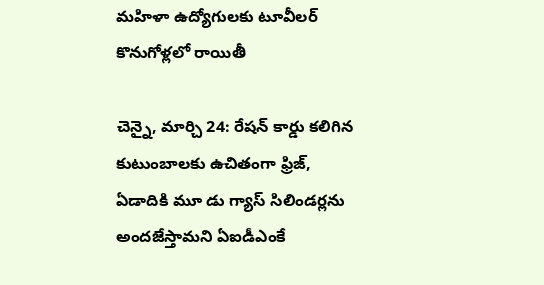మహిళా ఉద్యోగులకు టూవీలర్ కొనుగోళ్లలో రాయితీ

చెన్నై, మార్చి 24: రేషన్ కార్డు కలిగిన కుటుంబాలకు ఉచితంగా ఫ్రిజ్, ఏడాదికి మూ డు గ్యాస్ సిలిండర్లను అందజేస్తామని ఏఐడీఎంకే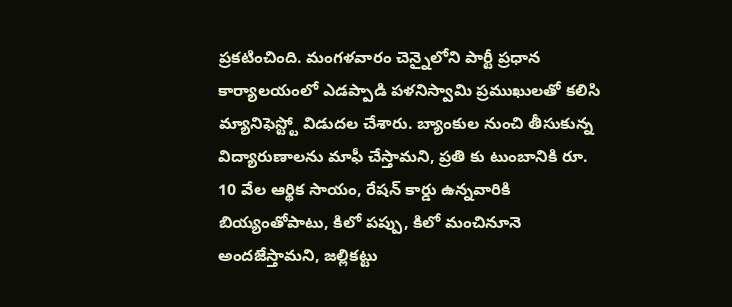ప్రకటించింది. మంగళవారం చెన్నైలోని పార్టీ ప్రధాన కార్యాలయంలో ఎడప్పాడి పళనిస్వామి ప్రముఖులతో కలిసి మ్యానిఫెస్ట్టో విడుదల చేశారు. బ్యాంకుల నుంచి తీసుకున్న విద్యారుణాలను మాఫీ చేస్తామని, ప్రతి కు టుంబానికి రూ. 10 వేల ఆర్థిక సాయం, రేషన్ కార్డు ఉన్నవారికి బియ్యంతోపాటు, కిలో పప్పు, కిలో మంచినూనె అందజేస్తామని, జల్లికట్టు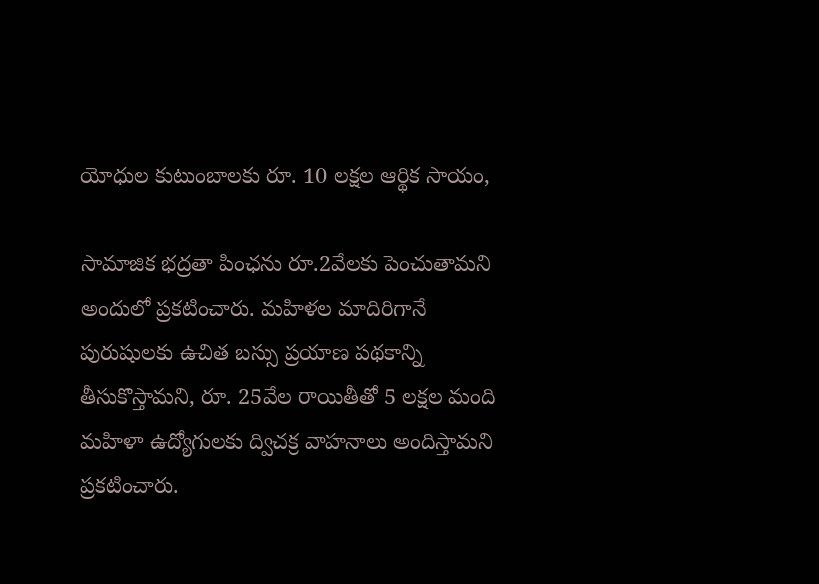యోధుల కుటుంబాలకు రూ. 10 లక్షల ఆర్థిక సాయం,

సామాజిక భద్రతా పింఛను రూ.2వేలకు పెంచుతామని అందులో ప్రకటించారు. మహిళల మాదిరిగానే పురుషులకు ఉచిత బస్సు ప్రయాణ పథకాన్ని తీసుకొస్తామని, రూ. 25వేల రాయితీతో 5 లక్షల మంది మహిళా ఉద్యోగులకు ద్విచక్ర వాహనాలు అందిస్తామని ప్రకటించారు.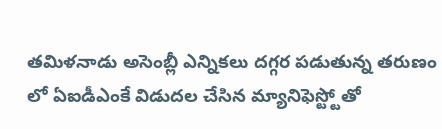తమిళనాడు అసెంబ్లీ ఎన్నికలు దగ్గర పడుతున్న తరుణం లో ఏఐడీఎంకే విడుదల చేసిన మ్యానిఫెస్ట్టోతో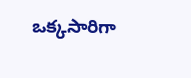ఒక్కసారిగా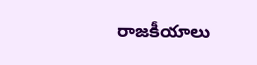రాజకీయాలు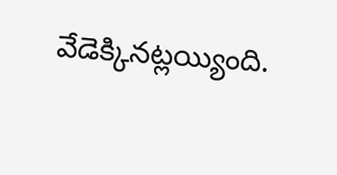వేడెక్కినట్లయ్యింది.